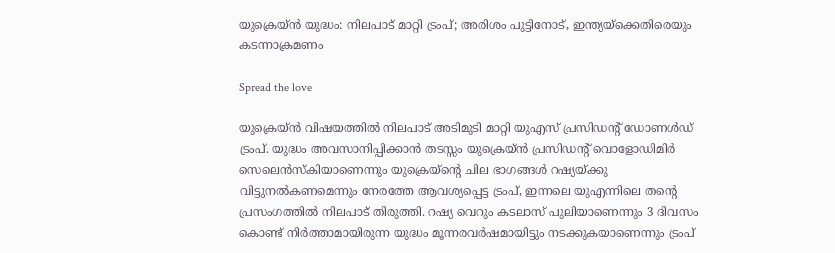യുക്രെയ്ൻ യുദ്ധം: നിലപാട് മാറ്റി ട്രംപ്; അരിശം പുട്ടിനോട്, ഇന്ത്യയ്ക്കെതിരെയും കടന്നാക്രമണം

Spread the love

യുക്രെയ്ൻ വിഷയത്തിൽ നിലപാട് അടിമുടി മാറ്റി യുഎസ് പ്രസിഡന്റ് ഡോണൾഡ് ട്രംപ്. യുദ്ധം അവസാനിപ്പിക്കാൻ തടസ്സം യുക്രെയ്ൻ പ്രസിഡന്റ് വൊളോഡിമിർ സെലെൻസ്കിയാണെന്നും യുക്രെയ്ന്റെ ചില ഭാഗങ്ങൾ റഷ്യയ്ക്കു വിട്ടുനൽകണമെന്നും നേരത്തേ ആവശ്യപ്പെട്ട ട്രംപ്, ഇന്നലെ യുഎന്നിലെ തന്റെ പ്രസംഗത്തിൽ നിലപാട് തിരുത്തി. റഷ്യ വെറും കടലാസ് പുലിയാണെന്നും 3 ദിവസം കൊണ്ട് നിർത്താമായിരുന്ന യുദ്ധം മൂന്നരവർഷമായിട്ടും നടക്കുകയാണെന്നും ട്രംപ്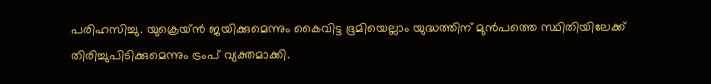പരിഹസിച്ചു. യുക്രെയ്ൻ‌ ജയിക്കുമെന്നും കൈവിട്ട ഭൂമിയെല്ലാം യുദ്ധത്തിന് മുൻപത്തെ സ്ഥിതിയിലേക്ക് തിരിച്ചുപിടിക്കുമെന്നും ട്രംപ് വ്യക്തമാക്കി.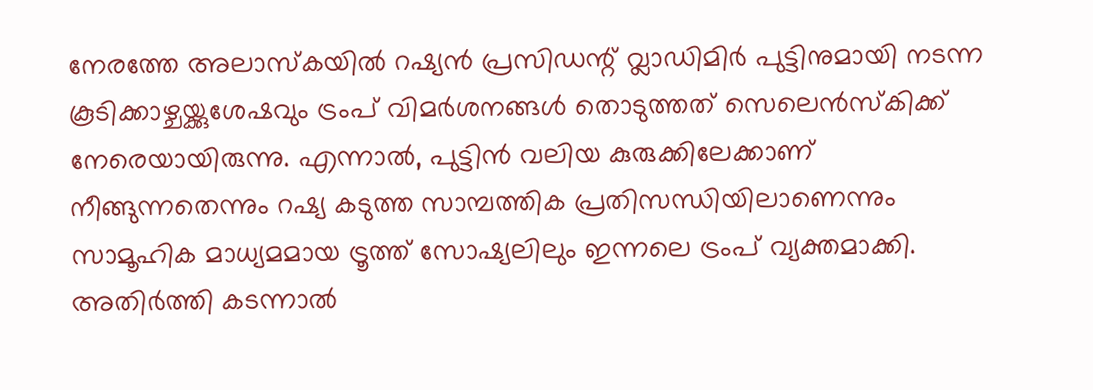നേരത്തേ അലാസ്കയിൽ റഷ്യൻ പ്രസി‍ഡന്റ് വ്ലാഡിമിർ പുട്ടിനുമായി നടന്ന കൂടിക്കാഴ്ചയ്ക്കുശേഷവും ട്രംപ് വിമർശനങ്ങൾ തൊടുത്തത് സെലെൻസ്കിക്ക് നേരെയായിരുന്നു. എന്നാൽ, പുട്ടിൻ വലിയ കുരുക്കിലേക്കാണ് നീങ്ങുന്നതെന്നും റഷ്യ കടുത്ത സാമ്പത്തിക പ്രതിസന്ധിയിലാണെന്നും സാമൂഹിക മാധ്യമമായ ട്രൂത്ത് സോഷ്യലിലും ഇന്നലെ ട്രംപ് വ്യക്തമാക്കി. അതിർത്തി കടന്നാൽ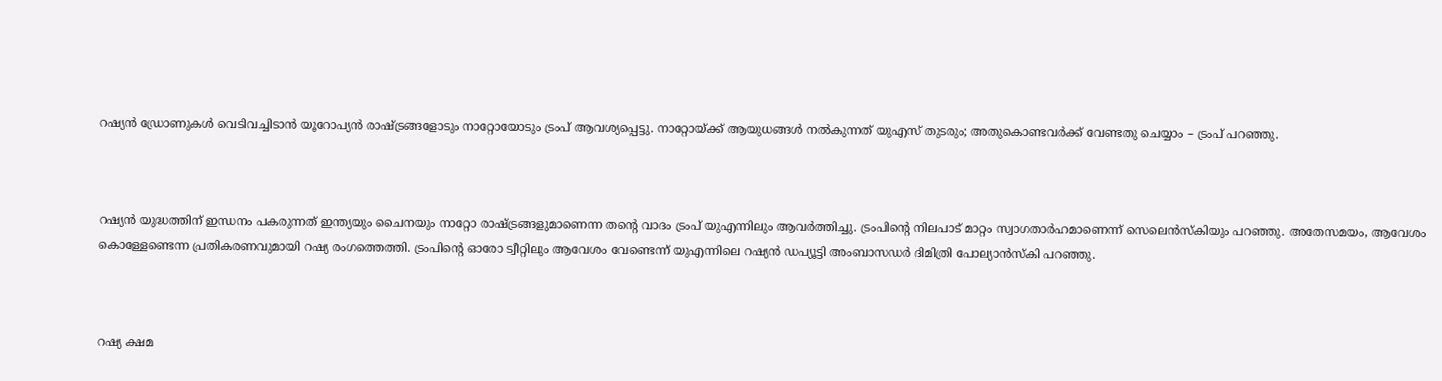റഷ്യൻ ഡ്രോണുകൾ വെടിവച്ചിടാൻ യൂറോപ്യൻ രാഷ്ട്രങ്ങളോടും നാറ്റോയോടും ട്രംപ് ആവശ്യപ്പെട്ടു. നാറ്റോയ്ക്ക് ആയുധങ്ങൾ നൽകുന്നത് യുഎസ് തുടരും; അതുകൊണ്ടവർക്ക് വേണ്ടതു ചെയ്യാം – ട്രംപ് പറഞ്ഞു.



റഷ്യൻ യുദ്ധത്തിന് ഇന്ധനം പകരുന്നത് ഇന്ത്യയും ചൈനയും നാറ്റോ രാഷ്ട്രങ്ങളുമാണെന്ന തന്റെ വാദം ട്രംപ് യുഎന്നിലും ആവർത്തിച്ചു. ട്രംപിന്റെ നിലപാട് മാറ്റം സ്വാഗതാർഹമാണെന്ന് സെലെൻസ്കിയും പറഞ്ഞു. അതേസമയം, ആവേശം കൊള്ളേണ്ടെന്ന പ്രതികരണവുമായി റഷ്യ രംഗത്തെത്തി. ട്രംപിന്റെ ഓരോ ട്വീറ്റിലും ആവേശം വേണ്ടെന്ന് യുഎന്നിലെ റഷ്യൻ ഡപ്യൂട്ടി അംബാസഡർ‌ ദിമിത്രി പോല്യാൻസ്കി പറഞ്ഞു.



റഷ്യ ക്ഷമ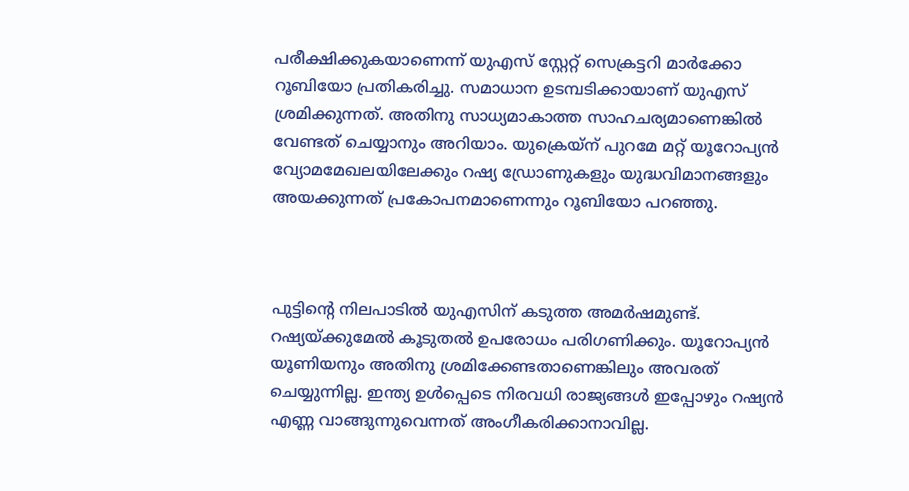പരീക്ഷിക്കുകയാണെന്ന് യുഎസ് സ്റ്റേറ്റ് സെക്രട്ടറി മാർക്കോ റൂബിയോ പ്രതികരിച്ചു. സമാധാന ഉടമ്പടിക്കായാണ് യുഎസ് ശ്രമിക്കുന്നത്. അതിനു സാധ്യമാകാത്ത സാഹചര്യമാണെങ്കിൽ വേണ്ടത് ചെയ്യാനും അറിയാം. യുക്രെയ്ന് പുറമേ മറ്റ് യൂറോപ്യൻ വ്യോമമേഖലയിലേക്കും റഷ്യ ഡ്രോണുകളും യുദ്ധവിമാനങ്ങളും അയക്കുന്നത് പ്രകോപനമാണെന്നും റൂബിയോ പറഞ്ഞു.



പുട്ടിന്റെ നിലപാടിൽ യുഎസിന് കടുത്ത അമർഷമുണ്ട്. റഷ്യയ്ക്കുമേൽ കൂടുതൽ ഉപരോധം പരിഗണിക്കും. യൂറോപ്യൻ യൂണിയനും അതിനു ശ്രമിക്കേണ്ടതാണെങ്കിലും അവരത് ചെയ്യുന്നില്ല. ഇന്ത്യ ഉൾപ്പെടെ നിരവധി രാജ്യങ്ങൾ ഇപ്പോഴും റഷ്യൻ എണ്ണ വാങ്ങുന്നുവെന്നത് അംഗീകരിക്കാനാവില്ല.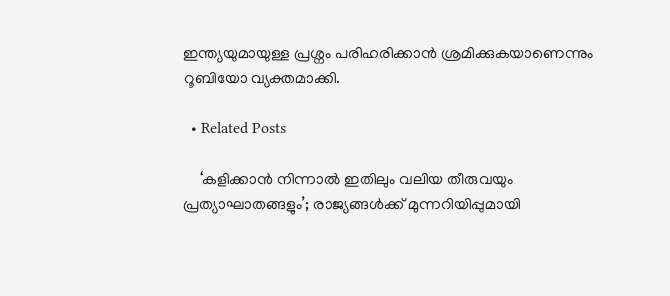ഇന്ത്യയുമായുള്ള പ്രശ്നം പരിഹരിക്കാൻ ശ്രമിക്കുകയാണെന്നും റൂബിയോ വ്യക്തമാക്കി.

  • Related Posts

    ‘കളിക്കാൻ നിന്നാൽ ഇതിലും വലിയ തീരുവയും പ്രത്യാഘാതങ്ങളും’; രാജ്യങ്ങൾക്ക് മുന്നറിയിപ്പുമായി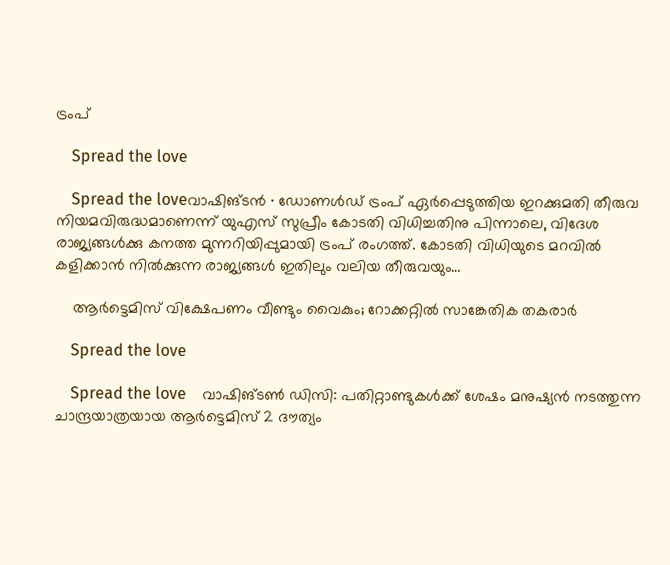ട്രംപ്

    Spread the love

    Spread the loveവാഷിങ്ടൻ ∙ ഡോണൾഡ് ട്രംപ് ഏർപ്പെടുത്തിയ ഇറക്കുമതി തീരുവ നിയമവിരുദ്ധമാണെന്ന് യുഎസ് സുപ്രീം കോടതി വിധിച്ചതിനു പിന്നാലെ, വിദേശ രാജ്യങ്ങൾക്കു കനത്ത മുന്നറിയിപ്പുമായി ട്രംപ് രംഗത്ത്. കോടതി വിധിയുടെ മറവിൽ കളിക്കാൻ നിൽക്കുന്ന രാജ്യങ്ങൾ ഇതിലും വലിയ തീരുവയും…

    ആർട്ടെമിസ് വിക്ഷേപണം വീണ്ടും വൈകും; റോക്കറ്റിൽ സാങ്കേതിക തകരാർ

    Spread the love

    Spread the love    വാഷിങ്ടൺ ഡിസി: പതിറ്റാണ്ടുകൾക്ക് ശേഷം മനുഷ്യൻ നടത്തുന്ന ചാന്ദ്രയാത്രയായ ആർട്ടെമിസ് 2 ദൗത്യം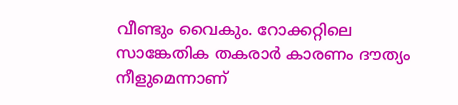വീണ്ടും വൈകും. റോക്കറ്റിലെ സാങ്കേതിക തകരാർ കാരണം ദൗത്യം നീളുമെന്നാണ്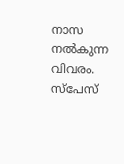നാസ നൽകുന്ന വിവരം. സ്പേസ്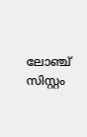ലോഞ്ച് സിസ്റ്റം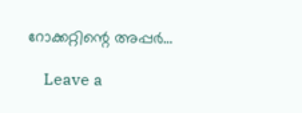റോക്കറ്റിന്റെ അപ്പർ…

    Leave a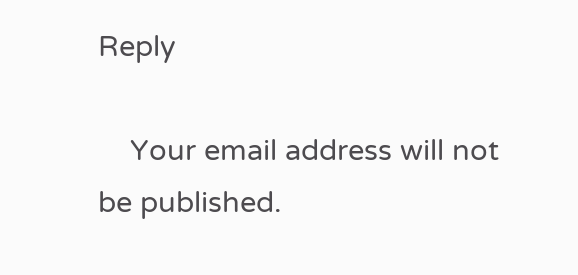Reply

    Your email address will not be published.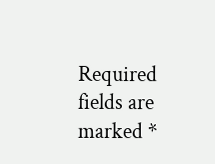Required fields are marked *